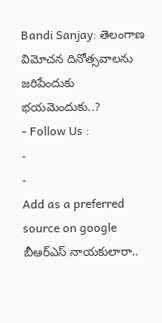Bandi Sanjay: తెలంగాణ విమోచన దినోత్సవాలను జరిపేందుకు భయమెందుకు..?
- Follow Us :
-
-
Add as a preferred
source on google
బీఆర్ఎస్ నాయకులారా..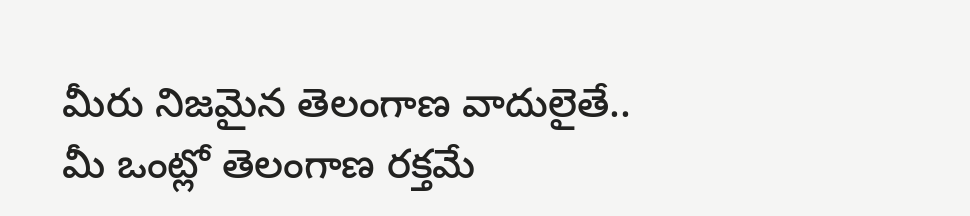మీరు నిజమైన తెలంగాణ వాదులైతే.. మీ ఒంట్లో తెలంగాణ రక్తమే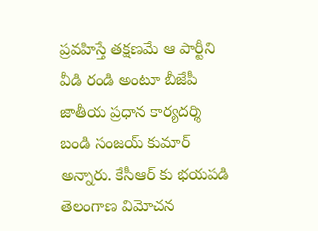ప్రవహిస్తే తక్షణమే ఆ పార్టీని వీడి రండి అంటూ బీజేపీ జాతీయ ప్రధాన కార్యదర్శి బండి సంజయ్ కుమార్ అన్నారు. కేసీఆర్ కు భయపడి తెలంగాణ విమోచన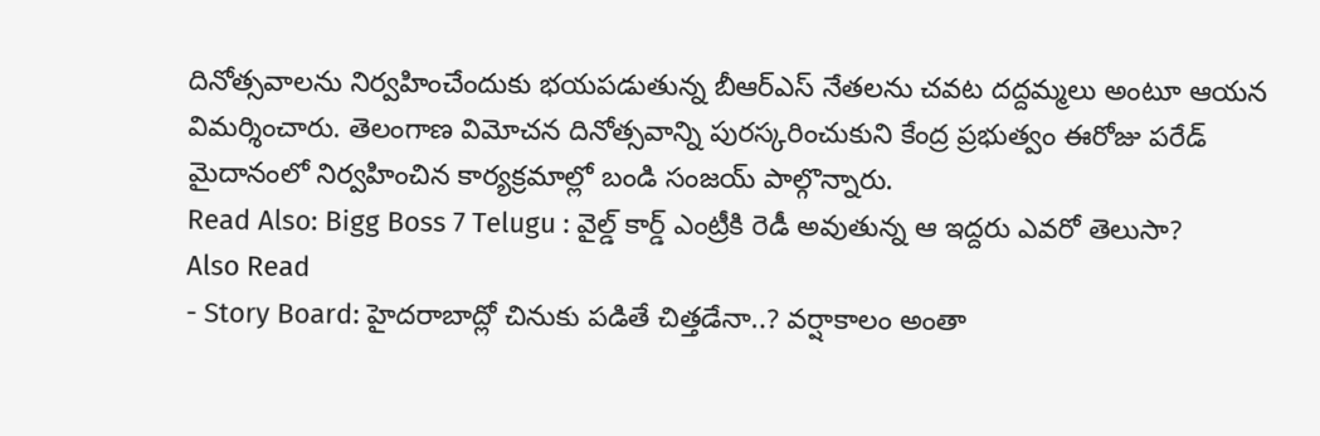దినోత్సవాలను నిర్వహించేందుకు భయపడుతున్న బీఆర్ఎస్ నేతలను చవట దద్దమ్మలు అంటూ ఆయన విమర్శించారు. తెలంగాణ విమోచన దినోత్సవాన్ని పురస్కరించుకుని కేంద్ర ప్రభుత్వం ఈరోజు పరేడ్ మైదానంలో నిర్వహించిన కార్యక్రమాల్లో బండి సంజయ్ పాల్గొన్నారు.
Read Also: Bigg Boss 7 Telugu : వైల్డ్ కార్డ్ ఎంట్రీకి రెడీ అవుతున్న ఆ ఇద్దరు ఎవరో తెలుసా?
Also Read
- Story Board: హైదరాబాద్లో చినుకు పడితే చిత్తడేనా..? వర్షాకాలం అంతా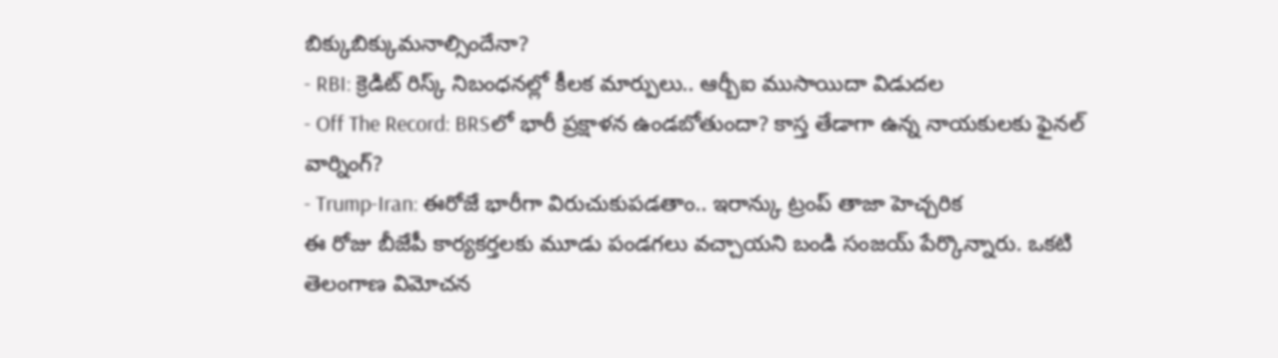బిక్కుబిక్కుమనాల్సిందేనా?
- RBI: క్రెడిట్ రిస్క్ నిబంధనల్లో కీలక మార్పులు.. ఆర్బీఐ ముసాయిదా విడుదల
- Off The Record: BRSలో భారీ ప్రక్షాళన ఉండబోతుందా? కాస్త తేడాగా ఉన్న నాయకులకు ఫైనల్ వార్నింగ్?
- Trump-Iran: ఈరోజే భారీగా విరుచుకుపడతాం.. ఇరాన్కు ట్రంప్ తాజా హెచ్చరిక
ఈ రోజు బీజేపీ కార్యకర్తలకు మూడు పండగలు వచ్చాయని బండి సంజయ్ పేర్కొన్నారు. ఒకటి తెలంగాణ విమోచన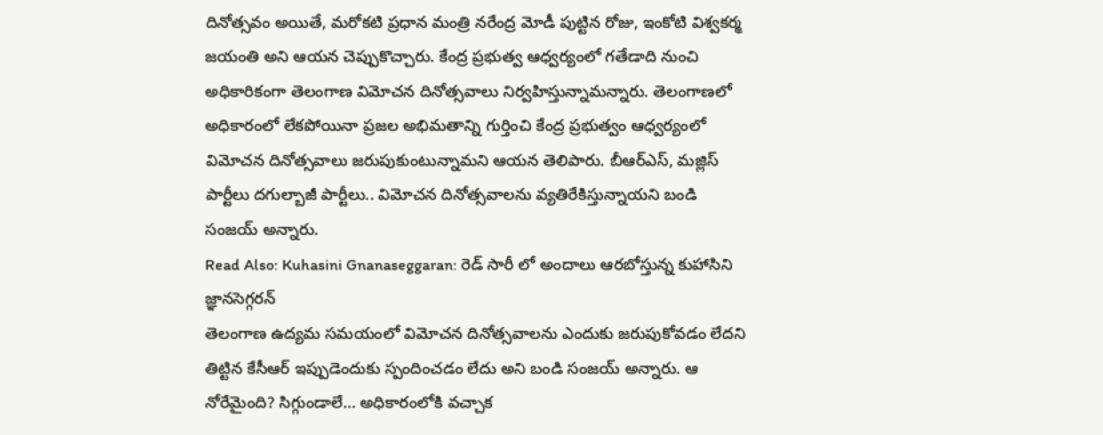దినోత్సవం అయితే, మరోకటి ప్రధాన మంత్రి నరేంద్ర మోడీ పుట్టిన రోజు, ఇంకోటి విశ్వకర్మ జయంతి అని ఆయన చెప్పుకొచ్చారు. కేంద్ర ప్రభుత్వ ఆధ్వర్యంలో గతేడాది నుంచి అధికారికంగా తెలంగాణ విమోచన దినోత్సవాలు నిర్వహిస్తున్నామన్నారు. తెలంగాణలో అధికారంలో లేకపోయినా ప్రజల అభిమతాన్ని గుర్తించి కేంద్ర ప్రభుత్వం ఆధ్వర్యంలో విమోచన దినోత్సవాలు జరుపుకుంటున్నామని ఆయన తెలిపారు. బీఆర్ఎస్, మజ్లిస్ పార్టీలు దగుల్బాజీ పార్టీలు.. విమోచన దినోత్సవాలను వ్యతిరేకిస్తున్నాయని బండి సంజయ్ అన్నారు.
Read Also: Kuhasini Gnanaseggaran: రెడ్ సారీ లో అందాలు ఆరబోస్తున్న కుహాసిని జ్ఞానసెగ్గరన్
తెలంగాణ ఉద్యమ సమయంలో విమోచన దినోత్సవాలను ఎందుకు జరుపుకోవడం లేదని తిట్టిన కేసీఆర్ ఇప్పుడెందుకు స్పందించడం లేదు అని బండి సంజయ్ అన్నారు. ఆ నోరేమైంది? సిగ్గుండాలే… అధికారంలోకి వచ్చాక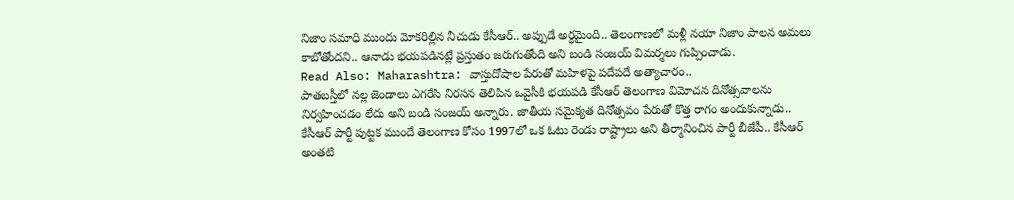నిజాం సమాధి ముందు మోకరిల్లిన నీచుడు కేసీఆర్.. అప్పుడే అర్ధమైంది.. తెలంగాణలో మళ్లీ నయా నిజాం పాలన అమలు కాబోతోందని.. ఆనాడు భయపడినట్లే ప్రస్తుతం జరుగుతోంది అని బండి సంజయ్ విమర్శలు గుప్పించాడు.
Read Also: Maharashtra: వాస్తుదోషాల పేరుతో మహిళపై పదేపదే అత్యాచారం..
పాతబస్తీలో నల్ల జెండాలు ఎగరేసి నిరసన తెలిపిన ఒవైసీకి భయపడి కేసీఆర్ తెలంగాణ విమోచన దినోత్సవాలను నిర్వహించడం లేదు అని బండి సంజయ్ అన్నారు. జాతీయ సమైక్యత దినోత్సవం పేరుతో కొత్త రాగం అందుకున్నాడు.. కేసీఆర్ పార్టీ పుట్టక ముందే తెలంగాణ కోసం 1997లో ఒక ఓటు రెండు రాష్ట్రాలు అని తీర్మానించిన పార్టీ బీజేపీ.. కేసీఆర్ అంతటి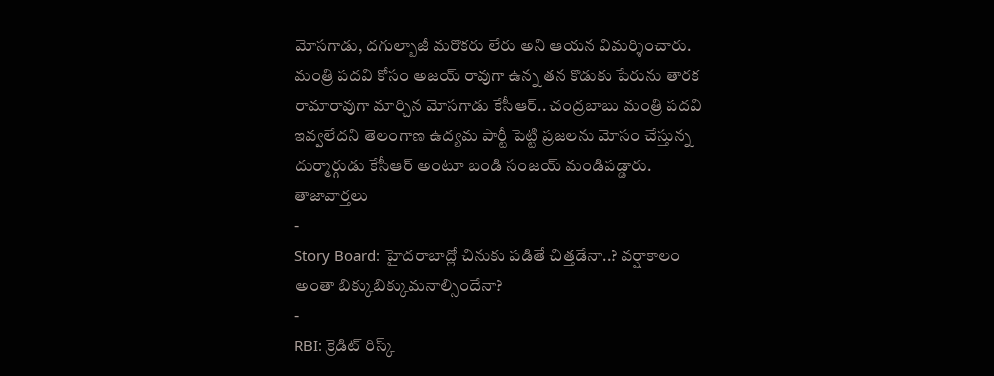మోసగాడు, దగుల్బాజీ మరొకరు లేరు అని ఆయన విమర్శించారు. మంత్రి పదవి కోసం అజయ్ రావుగా ఉన్న తన కొడుకు పేరును తారక రామారావుగా మార్చిన మోసగాడు కేసీఆర్.. చంద్రబాబు మంత్రి పదవి ఇవ్వలేదని తెలంగాణ ఉద్యమ పార్టీ పెట్టి ప్రజలను మోసం చేస్తున్న దుర్మార్గుడు కేసీఆర్ అంటూ బండి సంజయ్ మండిపడ్డారు.
తాజావార్తలు
-
Story Board: హైదరాబాద్లో చినుకు పడితే చిత్తడేనా..? వర్షాకాలం అంతా బిక్కుబిక్కుమనాల్సిందేనా?
-
RBI: క్రెడిట్ రిస్క్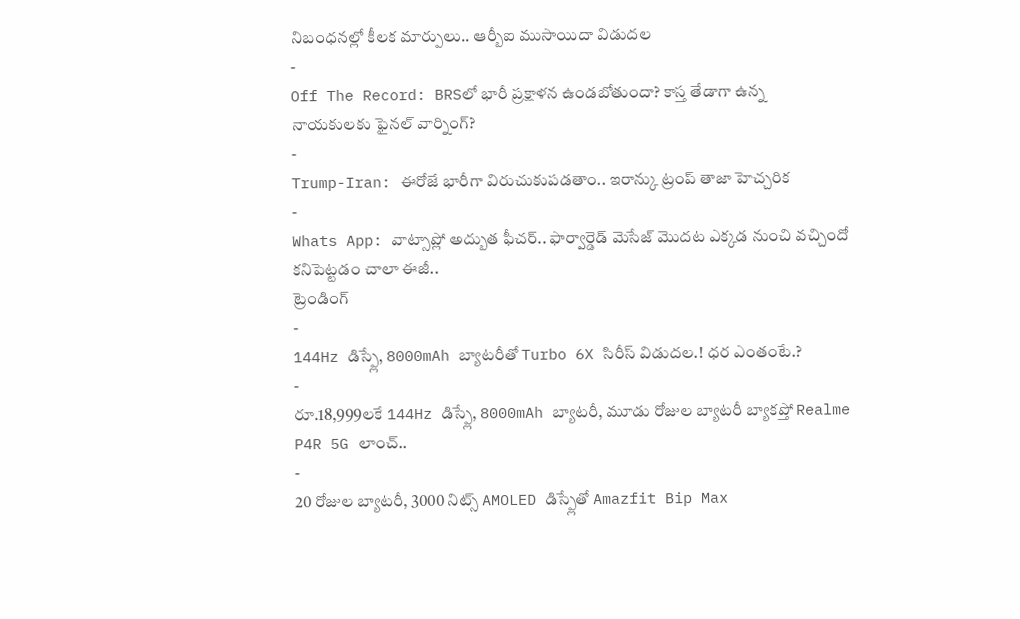నిబంధనల్లో కీలక మార్పులు.. ఆర్బీఐ ముసాయిదా విడుదల
-
Off The Record: BRSలో భారీ ప్రక్షాళన ఉండబోతుందా? కాస్త తేడాగా ఉన్న నాయకులకు ఫైనల్ వార్నింగ్?
-
Trump-Iran: ఈరోజే భారీగా విరుచుకుపడతాం.. ఇరాన్కు ట్రంప్ తాజా హెచ్చరిక
-
Whats App: వాట్సాప్లో అద్బుత ఫీచర్.. ఫార్వార్డెడ్ మెసేజ్ మొదట ఎక్కడ నుంచి వచ్చిందో కనిపెట్టడం చాలా ఈజీ..
ట్రెండింగ్
-
144Hz డిస్ప్లే, 8000mAh బ్యాటరీతో Turbo 6X సిరీస్ విడుదల.! ధర ఎంతంటే.?
-
రూ.18,999లకే 144Hz డిస్ప్లే, 8000mAh బ్యాటరీ, మూడు రోజుల బ్యాటరీ బ్యాకప్తో Realme P4R 5G లాంచ్..
-
20 రోజుల బ్యాటరీ, 3000 నిట్స్ AMOLED డిస్ప్లేతో Amazfit Bip Max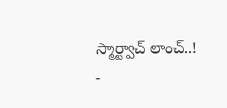స్మార్ట్వాచ్ లాంచ్..!
-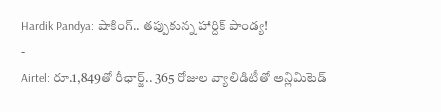Hardik Pandya: షాకింగ్.. తప్పుకున్న హార్దిక్ పాండ్య!
-
Airtel: రూ.1,849తో రీఛార్జ్.. 365 రోజుల వ్యాలిడిటీతో అన్లిమిటెడ్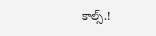కాల్స్.!